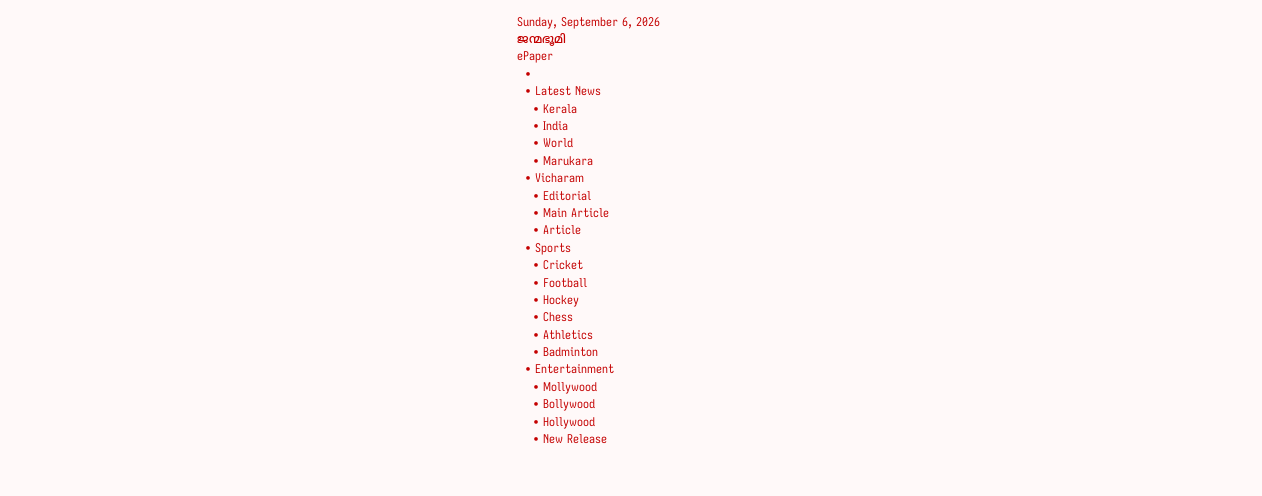Sunday, September 6, 2026
ജന്മഭൂമി
ePaper
  •
  • Latest News
    • Kerala
    • India
    • World
    • Marukara
  • Vicharam
    • Editorial
    • Main Article
    • Article
  • Sports
    • Cricket
    • Football
    • Hockey
    • Chess
    • Athletics
    • Badminton
  • Entertainment
    • Mollywood
    • Bollywood
    • Hollywood
    • New Release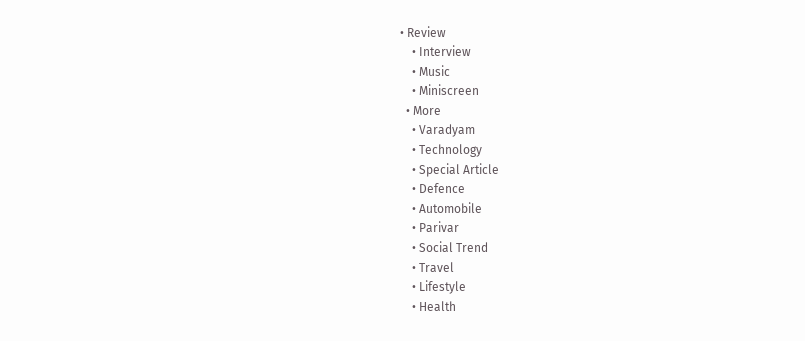• Review
    • Interview
    • Music
    • Miniscreen
  • More
    • Varadyam
    • Technology
    • Special Article
    • Defence
    • Automobile
    • Parivar
    • Social Trend
    • Travel
    • Lifestyle
    • Health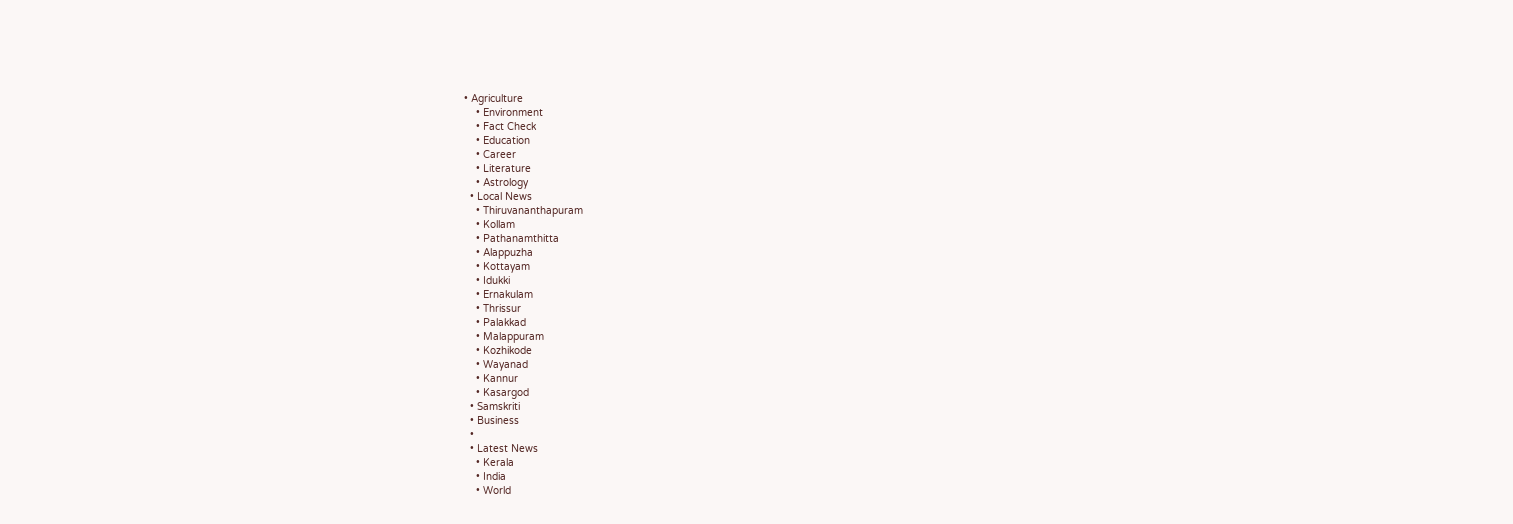• Agriculture
    • Environment
    • Fact Check
    • Education
    • Career
    • Literature
    • Astrology
  • Local News
    • Thiruvananthapuram
    • Kollam
    • Pathanamthitta
    • Alappuzha
    • Kottayam
    • Idukki
    • Ernakulam
    • Thrissur
    • Palakkad
    • Malappuram
    • Kozhikode
    • Wayanad
    • Kannur
    • Kasargod
  • Samskriti
  • Business
  •
  • Latest News
    • Kerala
    • India
    • World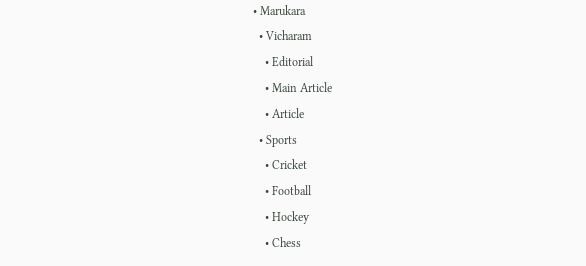• Marukara
  • Vicharam
    • Editorial
    • Main Article
    • Article
  • Sports
    • Cricket
    • Football
    • Hockey
    • Chess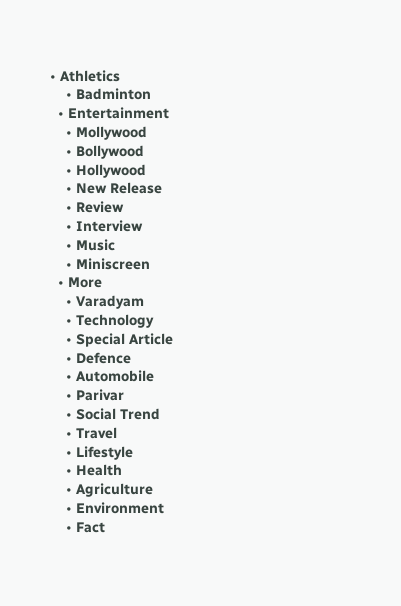• Athletics
    • Badminton
  • Entertainment
    • Mollywood
    • Bollywood
    • Hollywood
    • New Release
    • Review
    • Interview
    • Music
    • Miniscreen
  • More
    • Varadyam
    • Technology
    • Special Article
    • Defence
    • Automobile
    • Parivar
    • Social Trend
    • Travel
    • Lifestyle
    • Health
    • Agriculture
    • Environment
    • Fact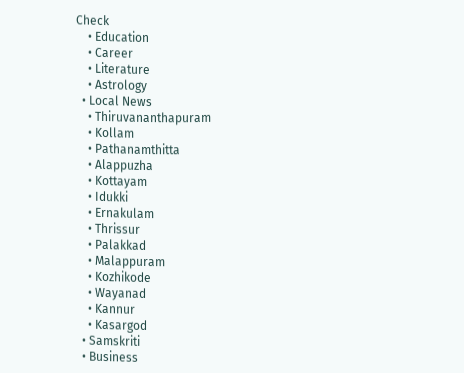Check
    • Education
    • Career
    • Literature
    • Astrology
  • Local News
    • Thiruvananthapuram
    • Kollam
    • Pathanamthitta
    • Alappuzha
    • Kottayam
    • Idukki
    • Ernakulam
    • Thrissur
    • Palakkad
    • Malappuram
    • Kozhikode
    • Wayanad
    • Kannur
    • Kasargod
  • Samskriti
  • Business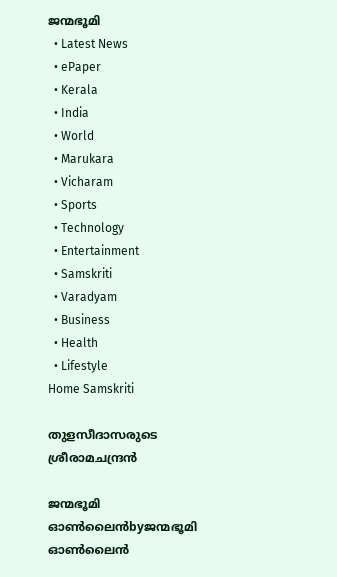ജന്മഭൂമി
  • Latest News
  • ePaper
  • Kerala
  • India
  • World
  • Marukara
  • Vicharam
  • Sports
  • Technology
  • Entertainment
  • Samskriti
  • Varadyam
  • Business
  • Health
  • Lifestyle
Home Samskriti

തുളസീദാസരുടെ ശ്രീരാമചന്ദ്രന്‍

ജന്മഭൂമി ഓണ്‍ലൈന്‍byജന്മഭൂമി ഓണ്‍ലൈന്‍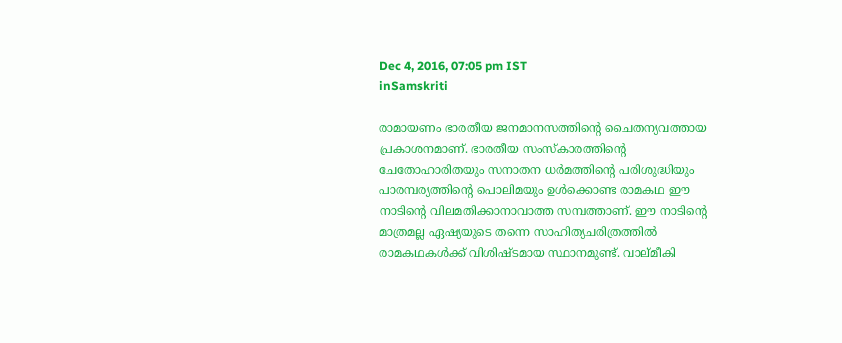Dec 4, 2016, 07:05 pm IST
inSamskriti

രാമായണം ഭാരതീയ ജനമാനസത്തിന്റെ ചൈതന്യവത്തായ പ്രകാശനമാണ്. ഭാരതീയ സംസ്‌കാരത്തിന്റെ ചേതോഹാരിതയും സനാതന ധര്‍മത്തിന്റെ പരിശുദ്ധിയും പാരമ്പര്യത്തിന്റെ പൊലിമയും ഉള്‍ക്കൊണ്ട രാമകഥ ഈ നാടിന്റെ വിലമതിക്കാനാവാത്ത സമ്പത്താണ്. ഈ നാടിന്റെ മാത്രമല്ല ഏഷ്യയുടെ തന്നെ സാഹിത്യചരിത്രത്തില്‍ രാമകഥകള്‍ക്ക് വിശിഷ്ടമായ സ്ഥാനമുണ്ട്. വാല്മീകി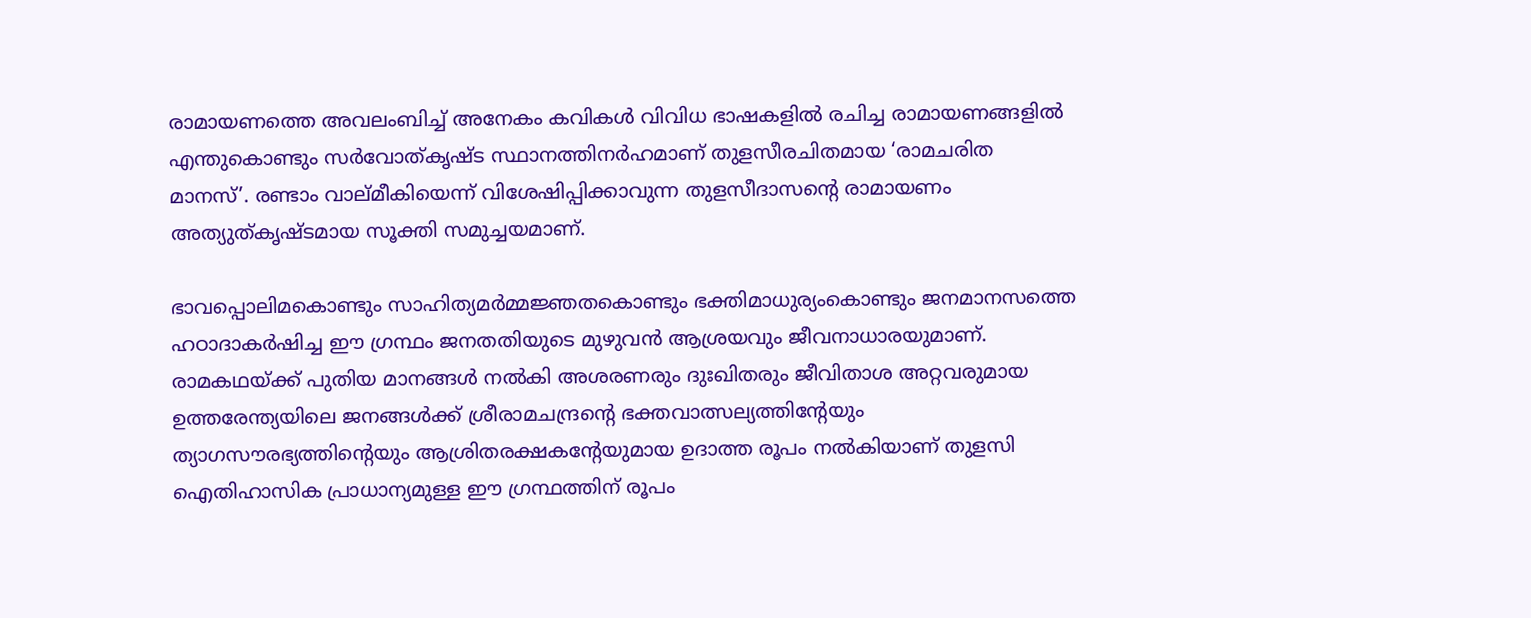രാമായണത്തെ അവലംബിച്ച് അനേകം കവികള്‍ വിവിധ ഭാഷകളില്‍ രചിച്ച രാമായണങ്ങളില്‍ എന്തുകൊണ്ടും സര്‍വോത്കൃഷ്ട സ്ഥാനത്തിനര്‍ഹമാണ് തുളസീരചിതമായ ‘രാമചരിത മാനസ്’. രണ്ടാം വാല്മീകിയെന്ന് വിശേഷിപ്പിക്കാവുന്ന തുളസീദാസന്റെ രാമായണം അത്യുത്കൃഷ്ടമായ സൂക്തി സമുച്ചയമാണ്.

ഭാവപ്പൊലിമകൊണ്ടും സാഹിത്യമര്‍മ്മജ്ഞതകൊണ്ടും ഭക്തിമാധുര്യംകൊണ്ടും ജനമാനസത്തെ ഹഠാദാകര്‍ഷിച്ച ഈ ഗ്രന്ഥം ജനതതിയുടെ മുഴുവന്‍ ആശ്രയവും ജീവനാധാരയുമാണ്. രാമകഥയ്‌ക്ക് പുതിയ മാനങ്ങള്‍ നല്‍കി അശരണരും ദുഃഖിതരും ജീവിതാശ അറ്റവരുമായ ഉത്തരേന്ത്യയിലെ ജനങ്ങള്‍ക്ക് ശ്രീരാമചന്ദ്രന്റെ ഭക്തവാത്സല്യത്തിന്റേയും ത്യാഗസൗരഭ്യത്തിന്റെയും ആശ്രിതരക്ഷകന്റേയുമായ ഉദാത്ത രൂപം നല്‍കിയാണ് തുളസി ഐതിഹാസിക പ്രാധാന്യമുള്ള ഈ ഗ്രന്ഥത്തിന് രൂപം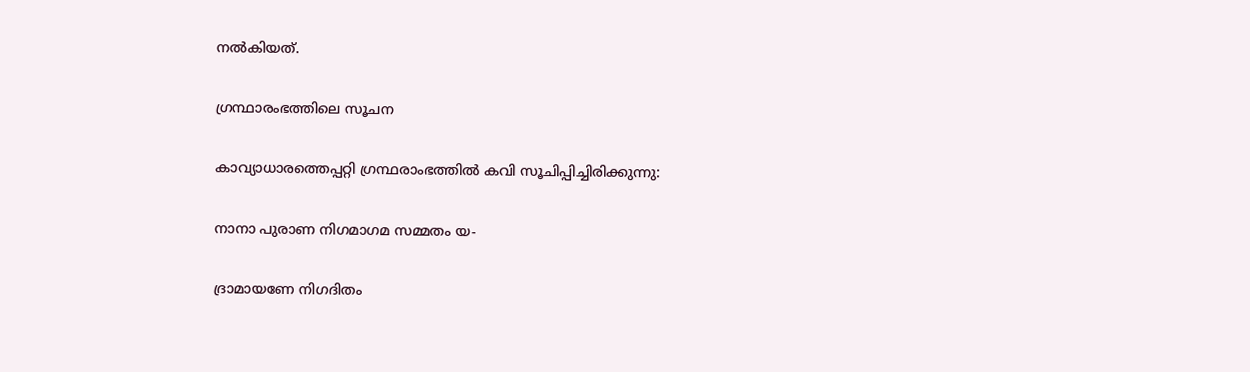നല്‍കിയത്.

ഗ്രന്ഥാരംഭത്തിലെ സൂചന

കാവ്യാധാരത്തെപ്പറ്റി ഗ്രന്ഥരാംഭത്തില്‍ കവി സൂചിപ്പിച്ചിരിക്കുന്നു:

നാനാ പുരാണ നിഗമാഗമ സമ്മതം യ-

ദ്രാമായണേ നിഗദിതം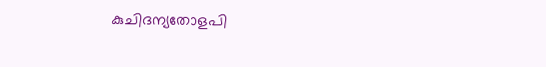കുചിദന്യതോളപി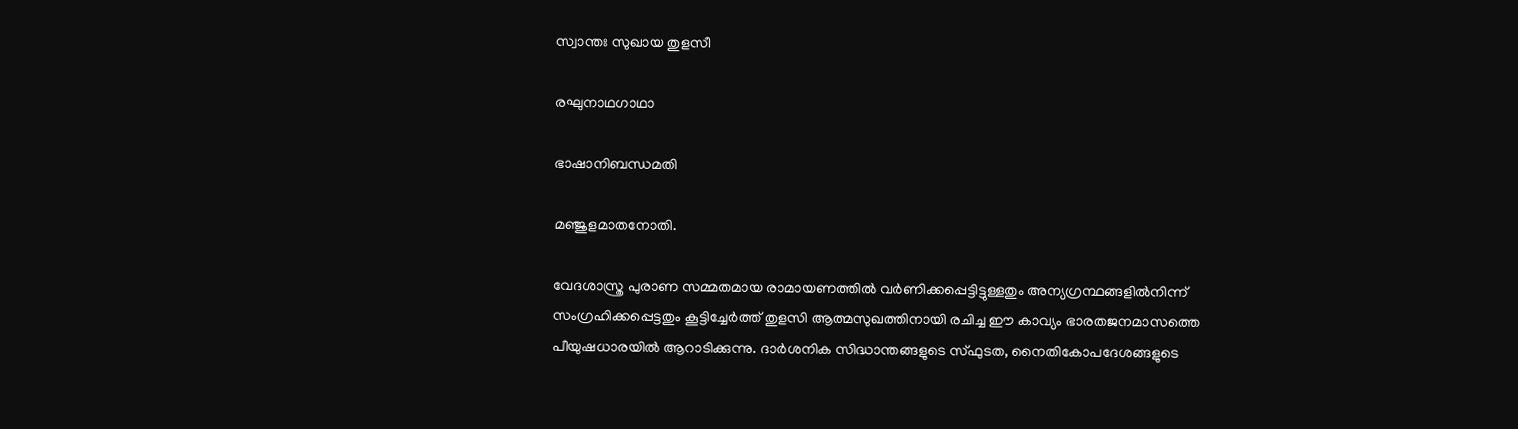സ്വാന്തഃ സുഖായ തുളസീ

രഘുനാഥഗാഥാ

ഭാഷാനിബന്ധമതി

മഞ്ജുളമാതനോതി.

വേദശാസ്ത്ര പുരാണ സമ്മതമായ രാമായണത്തില്‍ വര്‍ണിക്കപ്പെട്ടിട്ടുള്ളതും അന്യഗ്രന്ഥങ്ങളില്‍നിന്ന് സംഗ്രഹിക്കപ്പെട്ടതും കൂട്ടിച്ചേര്‍ത്ത് തുളസി ആത്മസുഖത്തിനായി രചിച്ച ഈ കാവ്യം ഭാരതജനമാസത്തെ പീയുഷധാരയില്‍ ആറാടിക്കുന്നു. ദാര്‍ശനിക സിദ്ധാന്തങ്ങളുടെ സ്ഫുടത, നൈതികോപദേശങ്ങളുടെ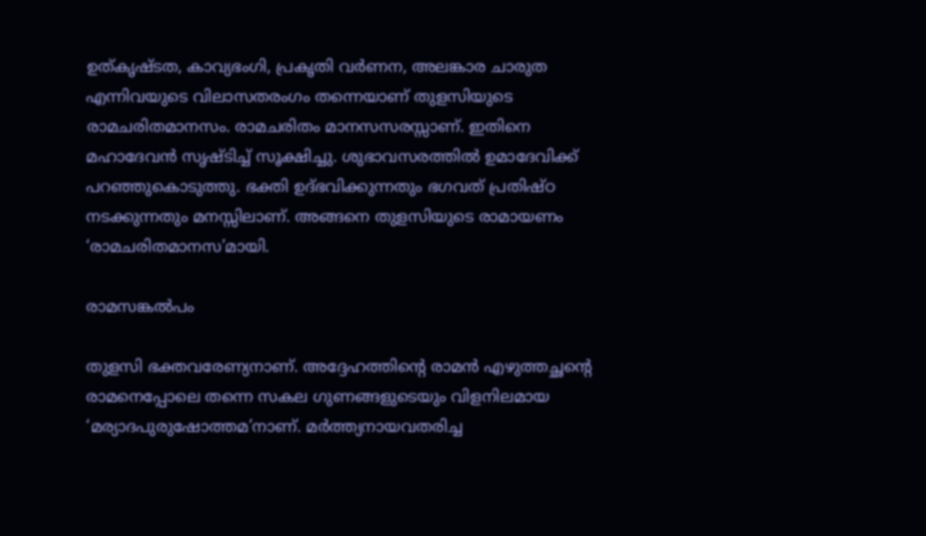ഉത്കൃഷ്ടത, കാവ്യഭംഗി, പ്രകൃതി വര്‍ണന, അലങ്കാര ചാരുത എന്നിവയുടെ വിലാസതരംഗം തന്നെയാണ് തുളസിയുടെ രാമചരിതമാനസം. രാമചരിതം മാനസസരസ്സാണ്. ഇതിനെ മഹാദേവന്‍ സൃഷ്ടിച്ച് സൂക്ഷിച്ചു. ശുഭാവസരത്തില്‍ ഉമാദേവിക്ക് പറഞ്ഞുകൊടുത്തു. ഭക്തി ഉദ്ഭവിക്കുന്നതും ഭഗവത് പ്രതിഷ്ഠ നടക്കുന്നതും മനസ്സിലാണ്. അങ്ങനെ തുളസിയുടെ രാമായണം ‘രാമചരിതമാനസ’മായി.

രാമസങ്കല്‍പം

തുളസി ഭക്തവരേണ്യനാണ്. അദ്ദേഹത്തിന്റെ രാമന്‍ എഴുത്തച്ഛന്റെ രാമനെപ്പോലെ തന്നെ സകല ഗുണങ്ങളുടെയും വിളനിലമായ ‘മര്യാദപുരുഷോത്തമ’നാണ്. മര്‍ത്ത്യനായവതരിച്ച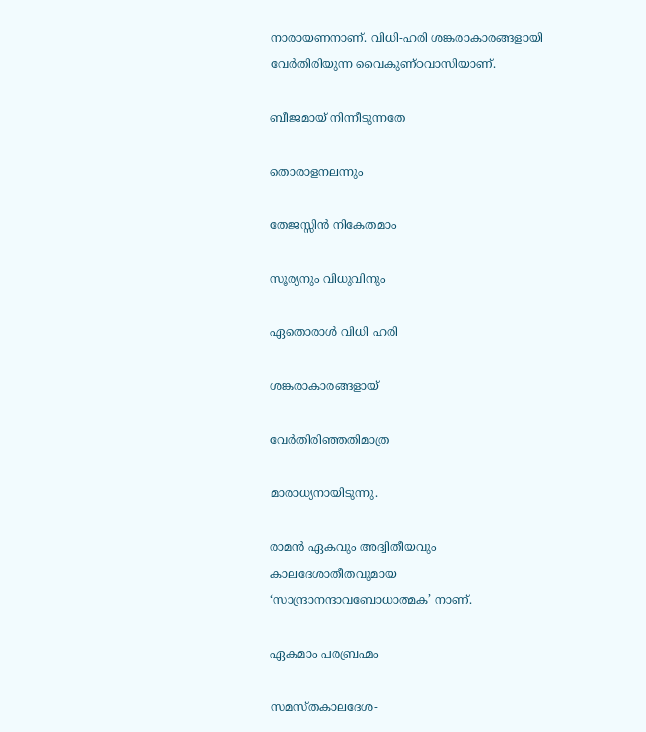നാരായണനാണ്. വിധി-ഹരി ശങ്കരാകാരങ്ങളായി വേര്‍തിരിയുന്ന വൈകുണ്ഠവാസിയാണ്.

ബീജമായ് നിന്നീടുന്നതേ

തൊരാളനലന്നും

തേജസ്സിന്‍ നികേതമാം

സൂര്യനും വിധുവിനും

ഏതൊരാള്‍ വിധി ഹരി

ശങ്കരാകാരങ്ങളായ്

വേര്‍തിരിഞ്ഞതിമാത്ര

മാരാധ്യനായിടുന്നു.

രാമന്‍ ഏകവും അദ്വിതീയവും കാലദേശാതീതവുമായ ‘സാന്ദ്രാനന്ദാവബോധാത്മക’ നാണ്.

ഏകമാം പരബ്രഹ്മം

സമസ്തകാലദേശ-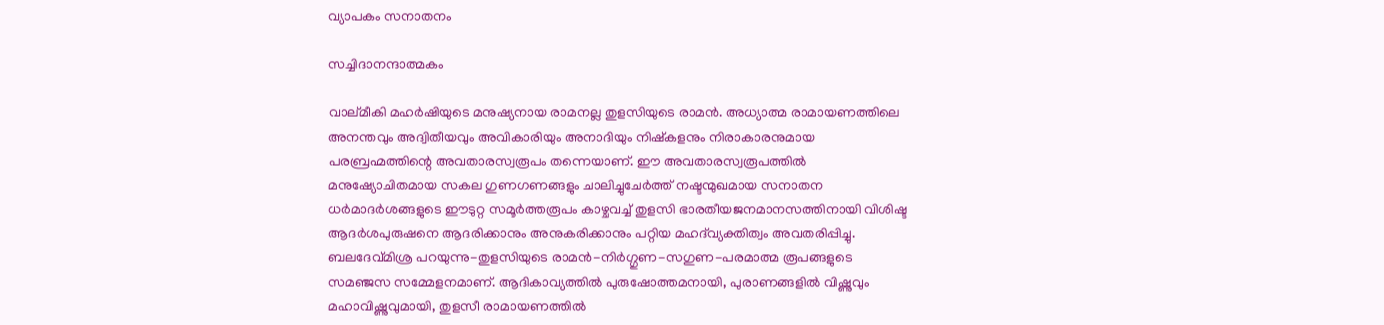വ്യാപകം സനാതനം

സച്ചിദാനന്ദാത്മകം

വാല്മീകി മഹര്‍ഷിയുടെ മനുഷ്യനായ രാമനല്ല തുളസിയുടെ രാമന്‍. അധ്യാത്മ രാമായണത്തിലെ അനന്തവും അദ്വിതീയവും അവികാരിയും അനാദിയും നിഷ്‌കളനും നിരാകാരനുമായ പരബ്രഹ്മത്തിന്റെ അവതാരസ്വരൂപം തന്നെയാണ്. ഈ അവതാരസ്വരൂപത്തില്‍ മനുഷ്യോചിതമായ സകല ഗുണഗണങ്ങളും ചാലിച്ചുചേര്‍ത്ത് നഷ്ടന്മുഖമായ സനാതന ധര്‍മാദര്‍ശങ്ങളുടെ ഈടുറ്റ സമൂര്‍ത്തരൂപം കാഴ്ചവച്ച് തുളസി ഭാരതീയജനമാനസത്തിനായി വിശിഷ്ട ആദര്‍ശപുരുഷനെ ആദരിക്കാനും അനുകരിക്കാനും പറ്റിയ മഹദ്‌വ്യക്തിത്വം അവതരിപ്പിച്ചു. ബലദേവ്മിശ്ര പറയുന്നു-തുളസിയുടെ രാമന്‍-നിര്‍ഗ്ഗുണ-സഗുണ-പരമാത്മ രൂപങ്ങളുടെ സമഞ്ജസ സമ്മേളനമാണ്. ആദികാവ്യത്തില്‍ പുരുഷോത്തമനായി, പുരാണങ്ങളില്‍ വിഷ്ണുവും മഹാവിഷ്ണുവുമായി, തുളസീ രാമായണത്തില്‍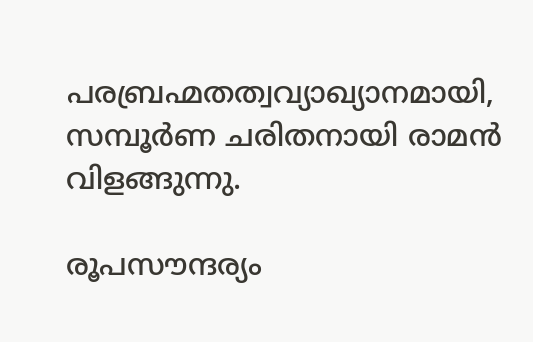പരബ്രഹ്മതത്വവ്യാഖ്യാനമായി, സമ്പൂര്‍ണ ചരിതനായി രാമന്‍ വിളങ്ങുന്നു.

രൂപസൗന്ദര്യം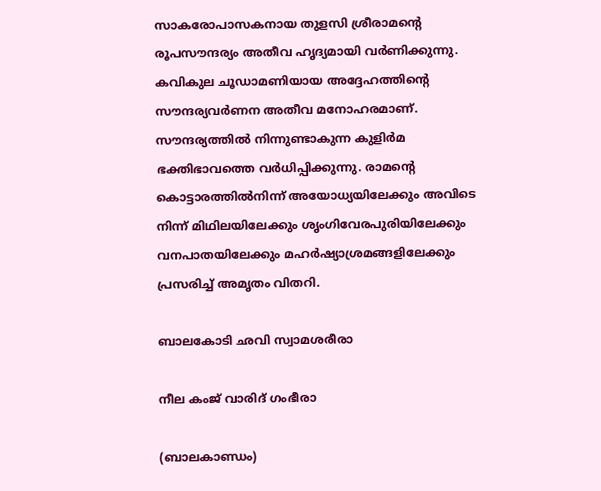സാകരോപാസകനായ തുളസി ശ്രീരാമന്റെ രൂപസൗന്ദര്യം അതീവ ഹൃദ്യമായി വര്‍ണിക്കുന്നു. കവികുല ചൂഡാമണിയായ അദ്ദേഹത്തിന്റെ സൗന്ദര്യവര്‍ണന അതീവ മനോഹരമാണ്. സൗന്ദര്യത്തില്‍ നിന്നുണ്ടാകുന്ന കുളിര്‍മ ഭക്തിഭാവത്തെ വര്‍ധിപ്പിക്കുന്നു. രാമന്റെ കൊട്ടാരത്തില്‍നിന്ന് അയോധ്യയിലേക്കും അവിടെ നിന്ന് മിഥിലയിലേക്കും ശൃംഗിവേരപുരിയിലേക്കും വനപാതയിലേക്കും മഹര്‍ഷ്യാശ്രമങ്ങളിലേക്കും പ്രസരിച്ച് അമൃതം വിതറി.

ബാലകോടി ഛവി സ്വാമശരീരാ

നീല കംജ് വാരിദ് ഗംഭീരാ

(ബാലകാണ്ഡം)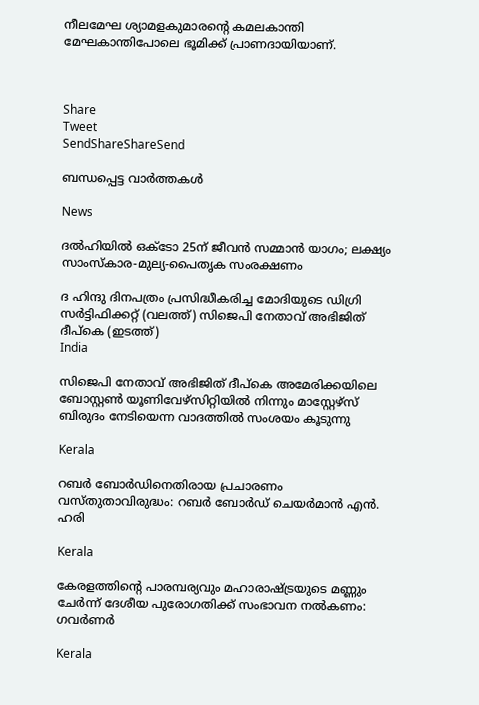നീലമേഘ ശ്യാമളകുമാരന്റെ കമലകാന്തി മേഘകാന്തിപോലെ ഭൂമിക്ക് പ്രാണദായിയാണ്.



Share
Tweet
SendShareShareSend

ബന്ധപ്പെട്ട വാര്‍ത്തകള്‍

News

ദൽഹിയിൽ ഒക്‌ടോ 25ന് ജീവൻ സമ്മാൻ യാഗം; ലക്ഷ്യം സാംസ്‌കാര-മുല്യ-പൈതൃക സംരക്ഷണം

ദ ഹിന്ദു ദിനപത്രം പ്രസിദ്ധീകരിച്ച മോദിയുടെ ഡിഗ്രി സര്‍ട്ടിഫിക്കറ്റ് (വലത്ത്) സിജെപി നേതാവ് അഭിജിത് ദീപ്കെ (ഇടത്ത്)
India

സിജെപി നേതാവ് അഭിജിത് ദീപ്കെ അമേരിക്കയിലെ ബോസ്റ്റണ്‍ യൂണിവേഴ്സിറ്റിയില്‍ നിന്നും മാസ്റ്റേഴ്സ് ബിരുദം നേടിയെന്ന വാദത്തില്‍ സംശയം കൂടുന്നു

Kerala

റബർ ബോർഡിനെതിരായ പ്രചാരണം വസ്തുതാവിരുദ്ധം: റബർ ബോർഡ് ചെയർമാൻ എൻ. ഹരി

Kerala

കേരളത്തിന്റെ പാരമ്പര്യവും മഹാരാഷ്‌ട്രയുടെ മണ്ണും ചേര്‍ന്ന് ദേശീയ പുരോഗതിക്ക് സംഭാവന നല്‍കണം: ഗവര്‍ണര്‍

Kerala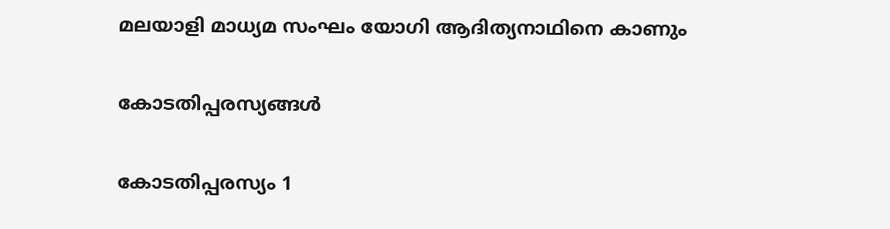മലയാളി മാധ്യമ സംഘം യോഗി ആദിത്യനാഥിനെ കാണും

കോടതിപ്പരസ്യങ്ങള്‍

കോടതിപ്പരസ്യം 1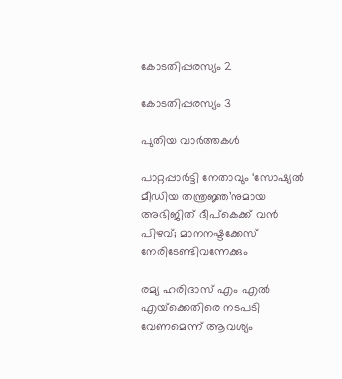കോടതിപ്പരസ്യം 2

കോടതിപ്പരസ്യം 3

പുതിയ വാര്‍ത്തകള്‍

പാറ്റപ്പാർട്ടി നേതാവും ‘സോഷ്യൽ മീഡിയ തന്ത്രജ്ഞ’നുമായ അഭിജിത് ദീപ്‌കെക്ക് വൻ പിഴവ്; മാനനഷ്ടക്കേസ് നേരിടേണ്ടിവന്നേക്കും

രമ്യ ഹരിദാസ് എം എല്‍ എയ്‌ക്കെതിരെ നടപടി വേണമെന്ന് ആവശ്യം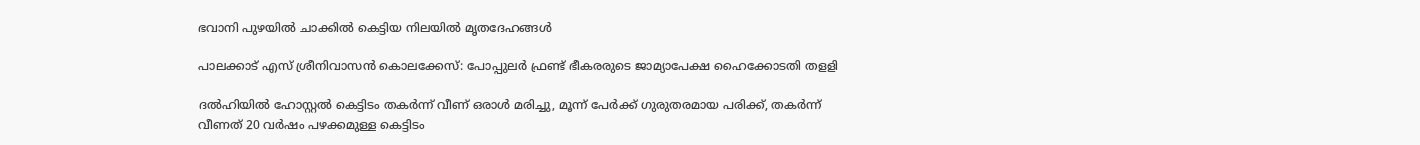ഭവാനി പുഴയില്‍ ചാക്കില്‍ കെട്ടിയ നിലയില്‍ മൃതദേഹങ്ങള്‍

പാലക്കാട് എസ് ശ്രീനിവാസന്‍ കൊലക്കേസ്: പോപ്പുലര്‍ ഫ്രണ്ട് ഭീകരരുടെ ജാമ്യാപേക്ഷ ഹൈക്കോടതി തളളി

ദല്‍ഹിയില്‍ ഹോസ്റ്റല്‍ കെട്ടിടം തകര്‍ന്ന് വീണ് ഒരാള്‍ മരിച്ചു, മൂന്ന് പേര്‍ക്ക് ഗുരുതരമായ പരിക്ക്, തകര്‍ന്ന് വീണത് 20 വര്‍ഷം പഴക്കമുള്ള കെട്ടിടം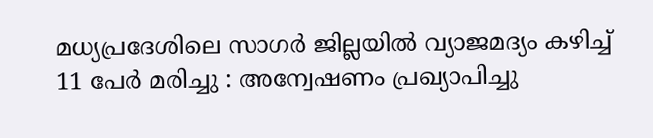മധ്യപ്രദേശിലെ സാഗർ ജില്ലയിൽ വ്യാജമദ്യം കഴിച്ച് 11 പേർ മരിച്ചു : അന്വേഷണം പ്രഖ്യാപിച്ചു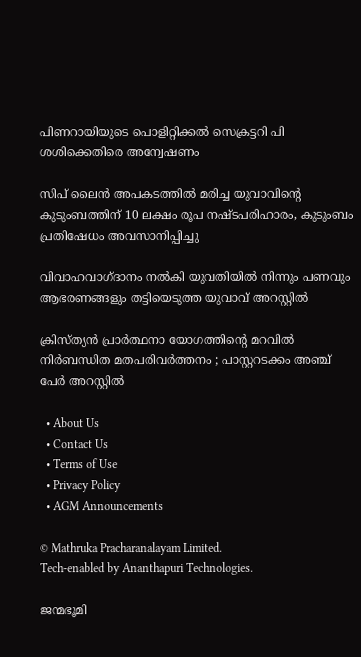പിണറായിയുടെ പൊളിറ്റിക്കല്‍ സെക്രട്ടറി പി ശശിക്കെതിരെ അന്വേഷണം

സിപ് ലൈന്‍ അപകടത്തില്‍ മരിച്ച യുവാവിന്റെ കുടുംബത്തിന് 10 ലക്ഷം രൂപ നഷ്ടപരിഹാരം, കുടുംബം പ്രതിഷേധം അവസാനിപ്പിച്ചു

വിവാഹവാഗ്ദാനം നല്‍കി യുവതിയില്‍ നിന്നും പണവും ആഭരണങ്ങളും തട്ടിയെടുത്ത യുവാവ് അറസ്റ്റില്‍

ക്രിസ്ത്യൻ പ്രാർത്ഥനാ യോഗത്തിന്റെ മറവിൽ നിർബന്ധിത മതപരിവർത്തനം ; പാസ്റ്ററടക്കം അഞ്ച് പേർ അറസ്റ്റിൽ

  • About Us
  • Contact Us
  • Terms of Use
  • Privacy Policy
  • AGM Announcements

© Mathruka Pracharanalayam Limited.
Tech-enabled by Ananthapuri Technologies.

ജന്മഭൂമി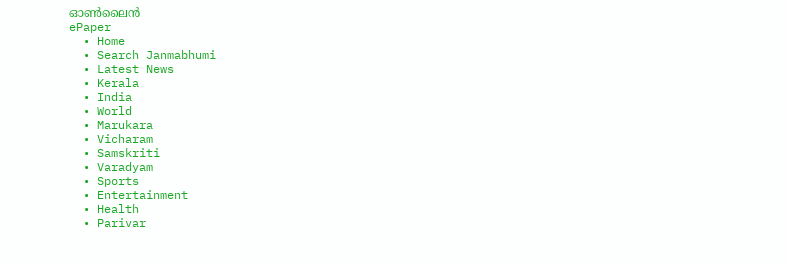ഓണ്‍ലൈന്‍
ePaper
  • Home
  • Search Janmabhumi
  • Latest News
  • Kerala
  • India
  • World
  • Marukara
  • Vicharam
  • Samskriti
  • Varadyam
  • Sports
  • Entertainment
  • Health
  • Parivar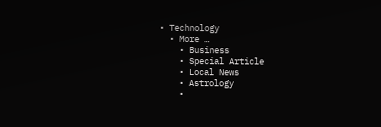• Technology
  • More …
    • Business
    • Special Article
    • Local News
    • Astrology
    •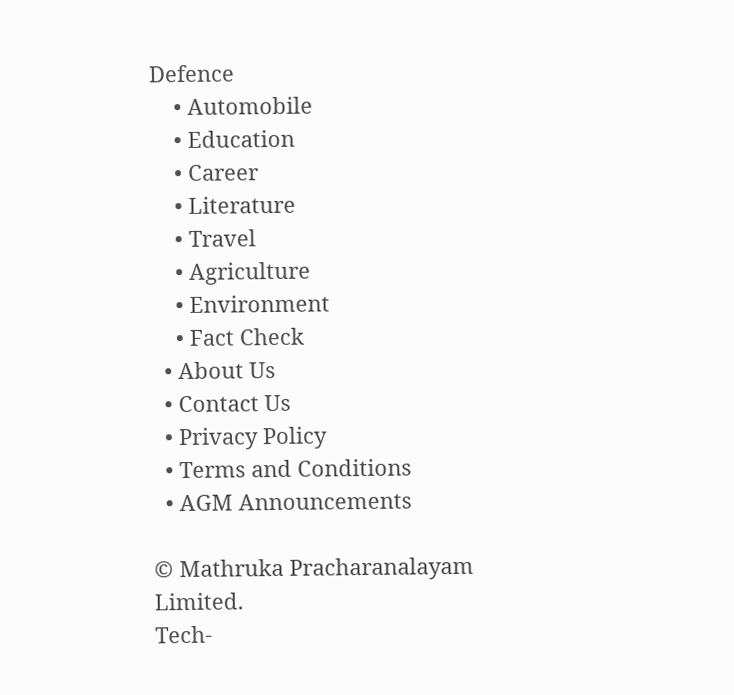Defence
    • Automobile
    • Education
    • Career
    • Literature
    • Travel
    • Agriculture
    • Environment
    • Fact Check
  • About Us
  • Contact Us
  • Privacy Policy
  • Terms and Conditions
  • AGM Announcements

© Mathruka Pracharanalayam Limited.
Tech-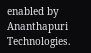enabled by Ananthapuri Technologies.